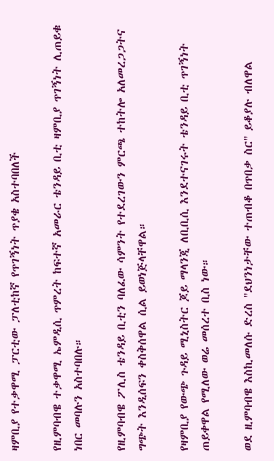ዛምቢያ የተቃዋሚ ፓርቲው ፓለቲከኛ የጥገኝነት ጥያቄ አስተባበለች

የዚምባብዌ ተቃዋሚ ኤምዲሲ ጥምረት ከፍተኛ አመራር ቴንዳይ ቢቲ ዛምቢያ ጥገኝነት ሊጠይቁ ነበር መባሉን አስተባበሉ።

የዚምባብዌ ፖሊስ ቴንዳይ ቢቲን ባለፈው ሳምንት የተደረገውን ምርጫ ተከትሎ አለመረጋጋትና ግጭት እንዲሰፍን ቀስቅሰዋል ሲል ይወነጅላቸዋል።

የዛምቢያ የውጭ ጉዳይ ሚኒስትር ጆይ ማላንጂ ለቢቢሲ እንደተናገሩት ቴንዳይ ቢቲ ጥገኝነት ጠይቀዋል የሚለው ወሬ መሰረተ ቢስ ነው።

ወደ ዚምባብዌ እስኪመለሱ ድረስ "ደህንነታቸው ተጠብቆ በጥበቃ ስር" ይቆያሉ ብለዋል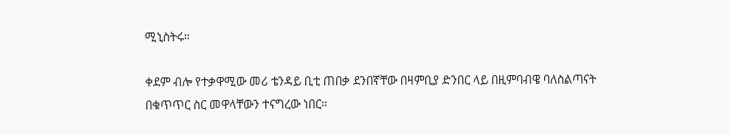ሚኒስትሩ።

ቀደም ብሎ የተቃዋሚው መሪ ቴንዳይ ቢቲ ጠበቃ ደንበኛቸው በዛምቢያ ድንበር ላይ በዚምባብዌ ባለስልጣናት በቁጥጥር ስር መዋላቸውን ተናግረው ነበር።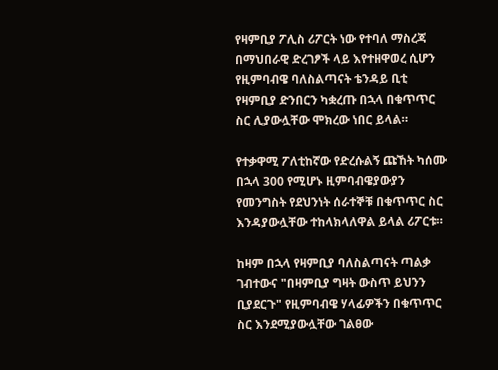የዛምቢያ ፖሊስ ሪፖርት ነው የተባለ ማስረጃ በማህበራዊ ድረገፆች ላይ እየተዘዋወረ ሲሆን የዚምባብዌ ባለስልጣናት ቴንዳይ ቢቲ የዛምቢያ ድንበርን ካቋረጡ በኋላ በቁጥጥር ስር ሊያውሏቸው ሞክረው ነበር ይላል።

የተቃዋሚ ፖለቲከኛው የድረሱልኝ ጩኸት ካሰሙ በኋላ 300 የሚሆኑ ዚምባብዌያውያን የመንግስት የደህንነት ሰራተኞቹ በቁጥጥር ስር እንዳያውሏቸው ተከላክላለዋል ይላል ሪፖርቱ።

ከዛም በኋላ የዛምቢያ ባለስልጣናት ጣልቃ ገብተውና "በዛምቢያ ግዛት ውስጥ ይህንን ቢያደርጉ" የዚምባብዌ ሃላፊዎችን በቁጥጥር ስር እንደሚያውሏቸው ገልፀው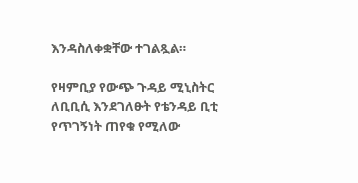እንዳስለቀቋቸው ተገልጿል።

የዛምቢያ የውጭ ጉዳይ ሚኒስትር ለቢቢሲ እንደገለፁት የቴንዳይ ቢቲ የጥገኝነት ጠየቁ የሚለው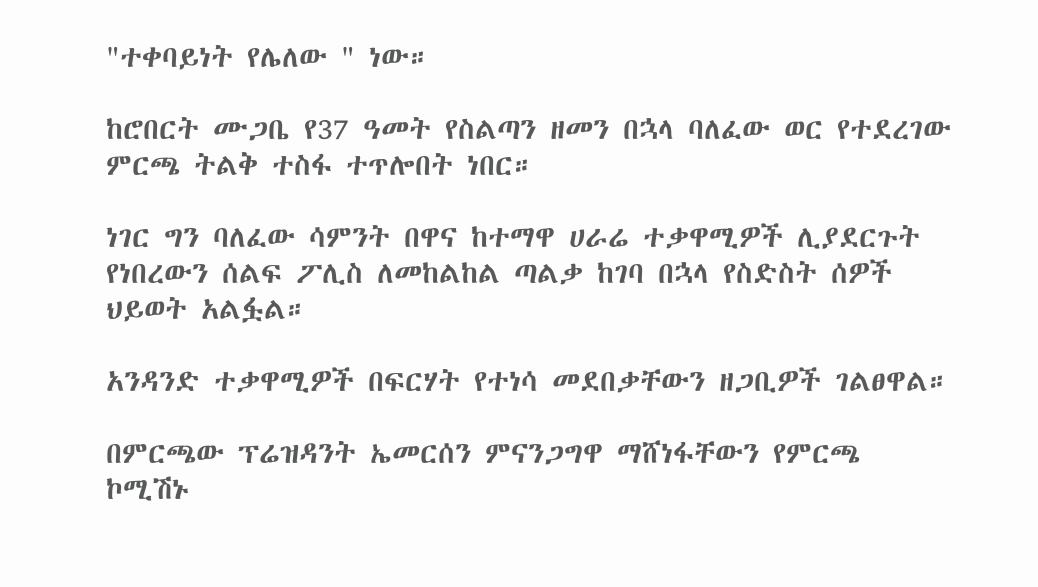"ተቀባይነት የሌለው " ነው።

ከሮበርት ሙጋቤ የ37 ዓመት የስልጣን ዘመን በኋላ ባለፈው ወር የተደረገው ምርጫ ትልቅ ተስፋ ተጥሎበት ነበር።

ነገር ግን ባለፈው ሳምንት በዋና ከተማዋ ሀራሬ ተቃዋሚዎች ሊያደርጉት የነበረውን ሰልፍ ፖሊስ ለመከልከል ጣልቃ ከገባ በኋላ የስድስት ሰዎች ህይወት አልፏል።

አንዳንድ ተቃዋሚዎች በፍርሃት የተነሳ መደበቃቸውን ዘጋቢዎች ገልፀዋል።

በምርጫው ፕሬዝዳንት ኤመርሰን ምናንጋግዋ ማሸነፋቸውን የምርጫ ኮሚሽኑ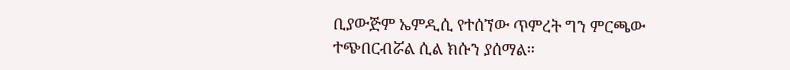ቢያውጅም ኤምዲሲ የተሰኘው ጥምረት ግን ምርጫው ተጭበርብሯል ሲል ክሱን ያሰማል።